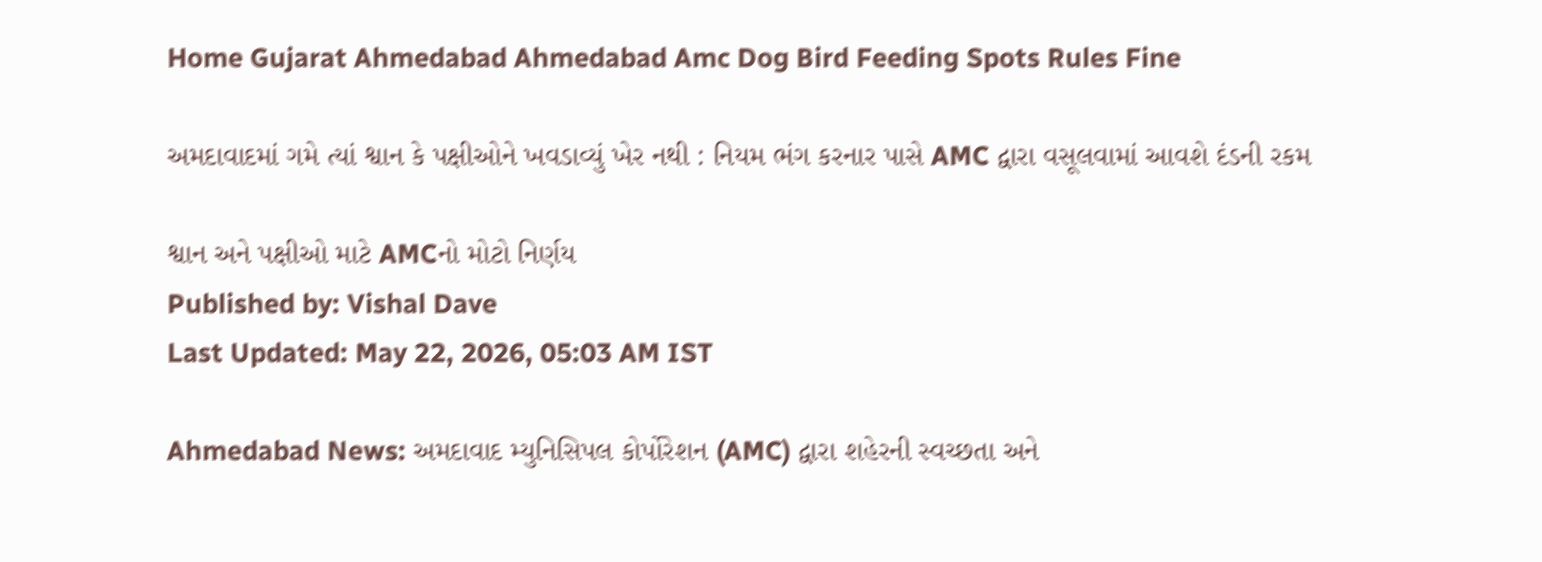Home Gujarat Ahmedabad Ahmedabad Amc Dog Bird Feeding Spots Rules Fine

અમદાવાદમાં ગમે ત્યાં શ્વાન કે પક્ષીઓને ખવડાવ્યું ખેર નથી : નિયમ ભંગ કરનાર પાસે AMC દ્વારા વસૂલવામાં આવશે દંડની રકમ

શ્વાન અને પક્ષીઓ માટે AMCનો મોટો નિર્ણય
Published by: Vishal Dave
Last Updated: May 22, 2026, 05:03 AM IST

Ahmedabad News: અમદાવાદ મ્યુનિસિપલ કોર્પોરેશન (AMC) દ્વારા શહેરની સ્વચ્છતા અને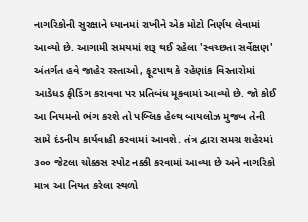નાગરિકોની સુરક્ષાને ધ્યાનમાં રાખીને એક મોટો નિર્ણય લેવામાં આવ્યો છે. આગામી સમયમાં શરૂ થઈ રહેલા 'સ્વચ્છતા સર્વેક્ષણ' અંતર્ગત હવે જાહેર રસ્તાઓ, ફૂટપાથ કે રહેણાંક વિસ્તારોમાં આડેધડ ફીડિંગ કરાવવા પર પ્રતિબંધ મૂકવામાં આવ્યો છે. જો કોઈ આ નિયમનો ભંગ કરશે તો પબ્લિક હેલ્થ બાયલોઝ મુજબ તેની સામે દંડનીય કાર્યવાહી કરવામાં આવશે. તંત્ર દ્વારા સમગ્ર શહેરમાં ૩૦૦ જેટલા ચોક્કસ સ્પોટ નક્કી કરવામાં આવ્યા છે અને નાગરિકો માત્ર આ નિયત કરેલા સ્થળો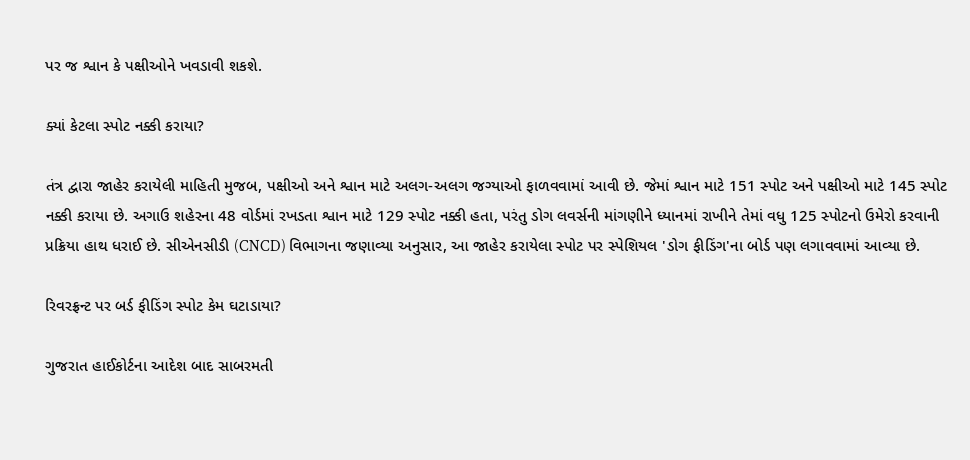પર જ શ્વાન કે પક્ષીઓને ખવડાવી શકશે.

ક્યાં કેટલા સ્પોટ નક્કી કરાયા?

તંત્ર દ્વારા જાહેર કરાયેલી માહિતી મુજબ, પક્ષીઓ અને શ્વાન માટે અલગ-અલગ જગ્યાઓ ફાળવવામાં આવી છે. જેમાં શ્વાન માટે 151 સ્પોટ અને પક્ષીઓ માટે 145 સ્પોટ નક્કી કરાયા છે. અગાઉ શહેરના 48 વોર્ડમાં રખડતા શ્વાન માટે 129 સ્પોટ નક્કી હતા, પરંતુ ડોગ લવર્સની માંગણીને ધ્યાનમાં રાખીને તેમાં વધુ 125 સ્પોટનો ઉમેરો કરવાની પ્રક્રિયા હાથ ધરાઈ છે. સીએનસીડી (CNCD) વિભાગના જણાવ્યા અનુસાર, આ જાહેર કરાયેલા સ્પોટ પર સ્પેશિયલ 'ડોગ ફીડિંગ'ના બોર્ડ પણ લગાવવામાં આવ્યા છે.

રિવરફ્રન્ટ પર બર્ડ ફીડિંગ સ્પોટ કેમ ઘટાડાયા?

ગુજરાત હાઈકોર્ટના આદેશ બાદ સાબરમતી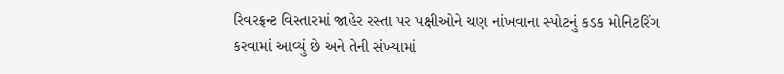રિવરફ્રન્ટ વિસ્તારમાં જાહેર રસ્તા પર પક્ષીઓને ચણ નાંખવાના સ્પોટનું કડક મોનિટરિંગ કરવામાં આવ્યું છે અને તેની સંખ્યામાં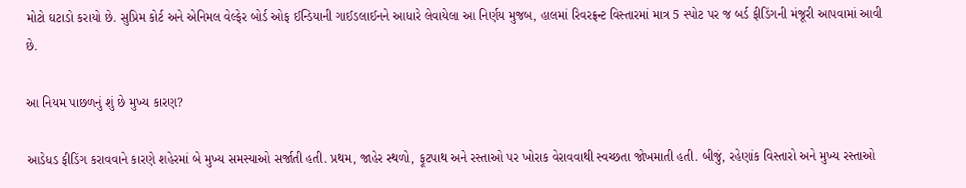મોટો ઘટાડો કરાયો છે. સુપ્રિમ કોર્ટ અને એનિમલ વેલ્ફેર બોર્ડ ઓફ ઈન્ડિયાની ગાઈડલાઈનને આધારે લેવાયેલા આ નિર્ણય મુજબ, હાલમાં રિવરફ્રન્ટ વિસ્તારમાં માત્ર 5 સ્પોટ પર જ બર્ડ ફીડિંગની મંજૂરી આપવામાં આવી છે.

આ નિયમ પાછળનું શું છે મુખ્ય કારણ?

આડેધડ ફીડિંગ કરાવવાને કારણે શહેરમાં બે મુખ્ય સમસ્યાઓ સર્જાતી હતી. પ્રથમ, જાહેર સ્થળો, ફૂટપાથ અને રસ્તાઓ પર ખોરાક વેરાવવાથી સ્વચ્છતા જોખમાતી હતી. બીજું, રહેણાંક વિસ્તારો અને મુખ્ય રસ્તાઓ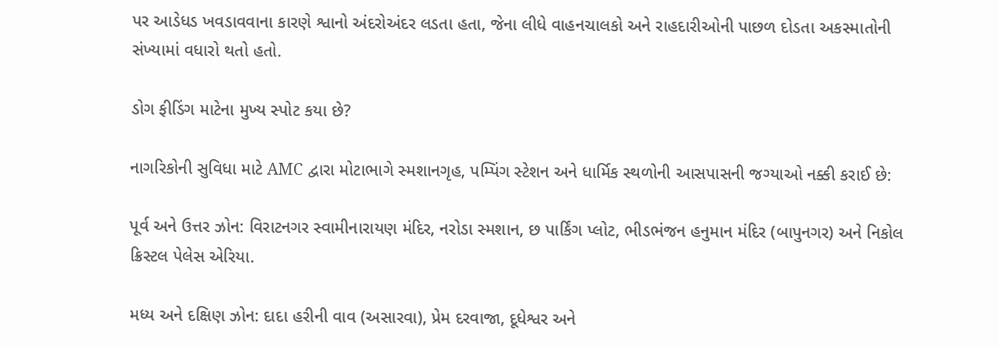પર આડેધડ ખવડાવવાના કારણે શ્વાનો અંદરોઅંદર લડતા હતા, જેના લીધે વાહનચાલકો અને રાહદારીઓની પાછળ દોડતા અકસ્માતોની સંખ્યામાં વધારો થતો હતો.

ડોગ ફીડિંગ માટેના મુખ્ય સ્પોટ કયા છે?

નાગરિકોની સુવિધા માટે AMC દ્વારા મોટાભાગે સ્મશાનગૃહ, પમ્પિંગ સ્ટેશન અને ધાર્મિક સ્થળોની આસપાસની જગ્યાઓ નક્કી કરાઈ છે:

પૂર્વ અને ઉત્તર ઝોન: વિરાટનગર સ્વામીનારાયણ મંદિર, નરોડા સ્મશાન, છ પાર્કિંગ પ્લોટ, ભીડભંજન હનુમાન મંદિર (બાપુનગર) અને નિકોલ ક્રિસ્ટલ પેલેસ એરિયા.

મધ્ય અને દક્ષિણ ઝોન: દાદા હરીની વાવ (અસારવા), પ્રેમ દરવાજા, દૂધેશ્વર અને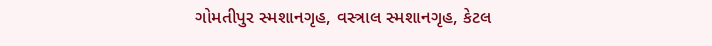ગોમતીપુર સ્મશાનગૃહ, વસ્ત્રાલ સ્મશાનગૃહ, કેટલ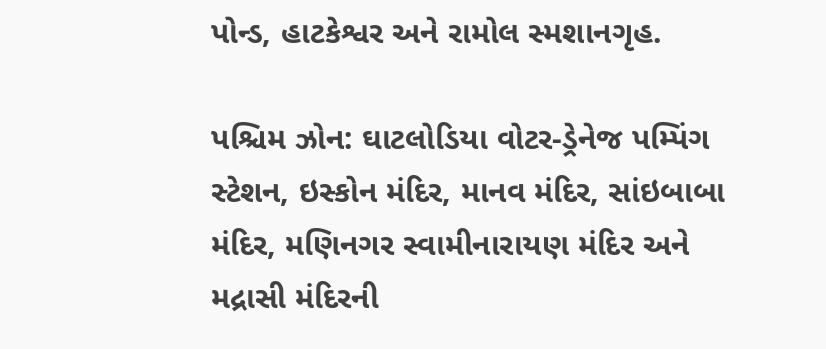પોન્ડ, હાટકેશ્વર અને રામોલ સ્મશાનગૃહ.

પશ્ચિમ ઝોન: ઘાટલોડિયા વોટર-ડ્રેનેજ પમ્પિંગ સ્ટેશન, ઇસ્કોન મંદિર, માનવ મંદિર, સાંઇબાબા મંદિર, મણિનગર સ્વામીનારાયણ મંદિર અને મદ્રાસી મંદિરની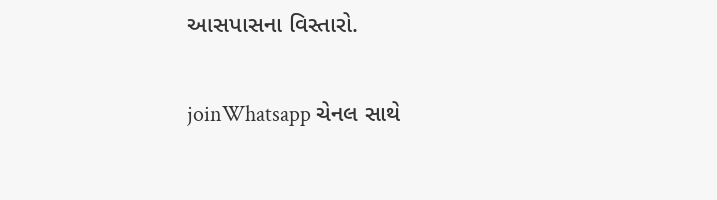આસપાસના વિસ્તારો.

joinWhatsapp ચેનલ સાથે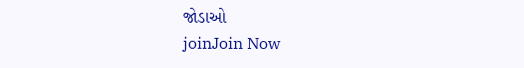જોડાઓ
joinJoin Now